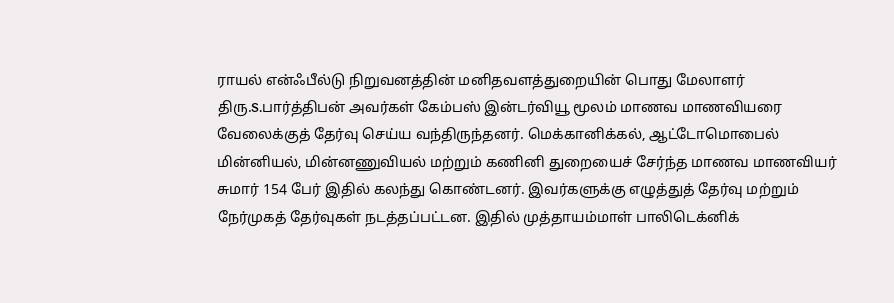ராயல் என்ஃபீல்டு நிறுவனத்தின் மனிதவளத்துறையின் பொது மேலாளர் திரு.S.பார்த்திபன் அவர்கள் கேம்பஸ் இன்டர்வியூ மூலம் மாணவ மாணவியரை வேலைக்குத் தேர்வு செய்ய வந்திருந்தனர். மெக்கானிக்கல், ஆட்டோமொபைல் மின்னியல், மின்னணுவியல் மற்றும் கணினி துறையைச் சேர்ந்த மாணவ மாணவியர் சுமார் 154 பேர் இதில் கலந்து கொண்டனர். இவர்களுக்கு எழுத்துத் தேர்வு மற்றும் நேர்முகத் தேர்வுகள் நடத்தப்பட்டன. இதில் முத்தாயம்மாள் பாலிடெக்னிக்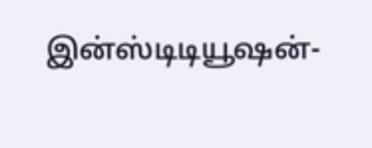இன்ஸ்டிடியூஷன்-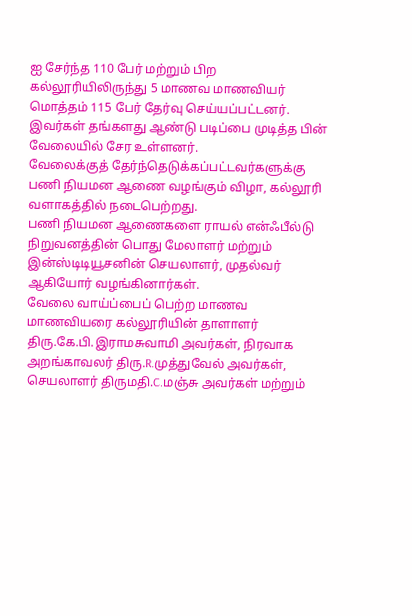ஐ சேர்ந்த 110 பேர் மற்றும் பிற கல்லூரியிலிருந்து 5 மாணவ மாணவியர் மொத்தம் 115 பேர் தேர்வு செய்யப்பட்டனர். இவர்கள் தங்களது ஆண்டு படிப்பை முடித்த பின் வேலையில் சேர உள்ளனர்.
வேலைக்குத் தேர்ந்தெடுக்கப்பட்டவர்களுக்கு பணி நியமன ஆணை வழங்கும் விழா, கல்லூரி வளாகத்தில் நடைபெற்றது.
பணி நியமன ஆணைகளை ராயல் என்ஃபீல்டு நிறுவனத்தின் பொது மேலாளர் மற்றும் இன்ஸ்டிடியூசனின் செயலாளர், முதல்வர் ஆகியோர் வழங்கினார்கள்.
வேலை வாய்ப்பைப் பெற்ற மாணவ மாணவியரை கல்லூரியின் தாளாளர் திரு.கே.பி.இராமசுவாமி அவர்கள், நிரவாக அறங்காவலர் திரு.R.முத்துவேல் அவர்கள், செயலாளர் திருமதி.C.மஞ்சு அவர்கள் மற்றும்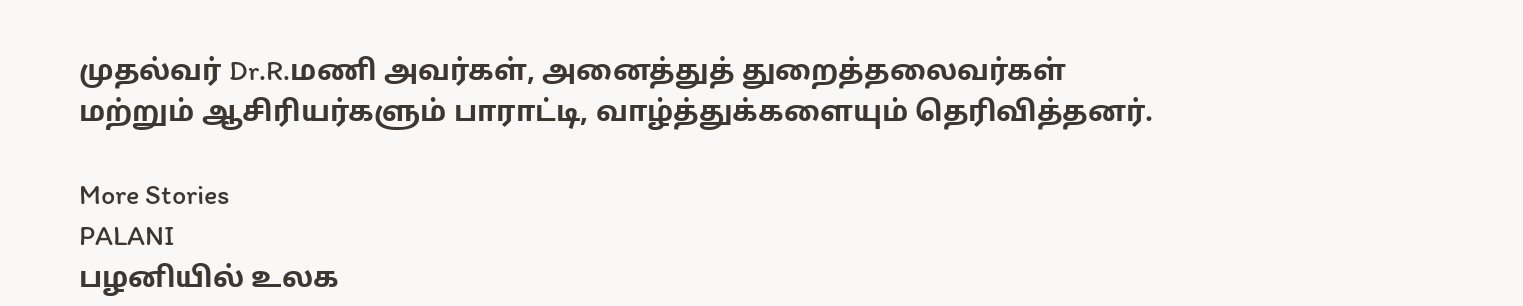முதல்வர் Dr.R.மணி அவர்கள், அனைத்துத் துறைத்தலைவர்கள் மற்றும் ஆசிரியர்களும் பாராட்டி, வாழ்த்துக்களையும் தெரிவித்தனர்.

More Stories
PALANI
பழனியில் உலக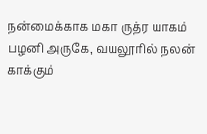நன்மைக்காக மகா ருத்ர யாகம்
பழனி அருகே, வயலூரில் நலன் காக்கும்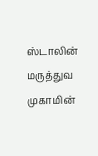ஸ்டாலின் மருத்துவ முகாமின்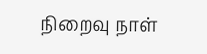நிறைவு நாள்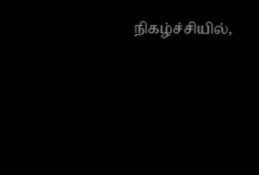நிகழ்ச்சியில்,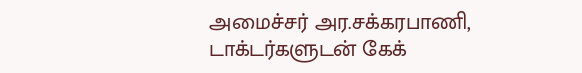அமைச்சர் அர.சக்கரபாணி, டாக்டர்களுடன் கேக்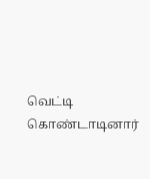வெட்டி கொண்டாடினார்